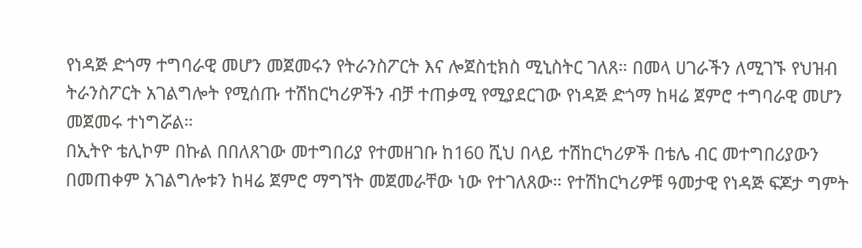የነዳጅ ድጎማ ተግባራዊ መሆን መጀመሩን የትራንስፖርት እና ሎጀስቲክስ ሚኒስትር ገለጸ። በመላ ሀገራችን ለሚገኙ የህዝብ ትራንስፖርት አገልግሎት የሚሰጡ ተሽከርካሪዎችን ብቻ ተጠቃሚ የሚያደርገው የነዳጅ ድጎማ ከዛሬ ጀምሮ ተግባራዊ መሆን መጀመሩ ተነግሯል።
በኢትዮ ቴሊኮም በኩል በበለጸገው መተግበሪያ የተመዘገቡ ከ160 ሺህ በላይ ተሽከርካሪዎች በቴሌ ብር መተግበሪያውን በመጠቀም አገልግሎቱን ከዛሬ ጀምሮ ማግኘት መጀመራቸው ነው የተገለጸው። የተሽከርካሪዎቹ ዓመታዊ የነዳጅ ፍጆታ ግምት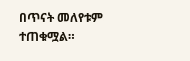በጥናት መለየቱም ተጠቁሟል።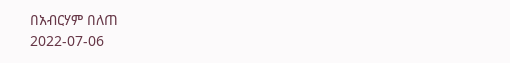በአብርሃም በለጠ
2022-07-06